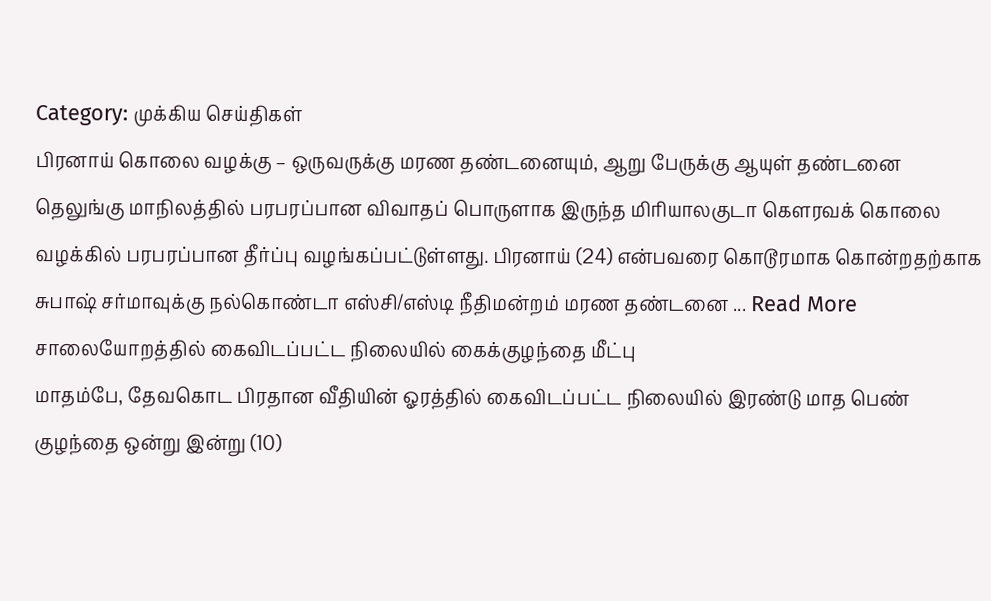Category: முக்கிய செய்திகள்
பிரனாய் கொலை வழக்கு – ஒருவருக்கு மரண தண்டனையும், ஆறு பேருக்கு ஆயுள் தண்டனை
தெலுங்கு மாநிலத்தில் பரபரப்பான விவாதப் பொருளாக இருந்த மிரியாலகுடா கௌரவக் கொலை வழக்கில் பரபரப்பான தீர்ப்பு வழங்கப்பட்டுள்ளது. பிரனாய் (24) என்பவரை கொடூரமாக கொன்றதற்காக சுபாஷ் சர்மாவுக்கு நல்கொண்டா எஸ்சி/எஸ்டி நீதிமன்றம் மரண தண்டனை ... Read More
சாலையோறத்தில் கைவிடப்பட்ட நிலையில் கைக்குழந்தை மீட்பு
மாதம்பே, தேவகொட பிரதான வீதியின் ஓரத்தில் கைவிடப்பட்ட நிலையில் இரண்டு மாத பெண் குழந்தை ஒன்று இன்று (10)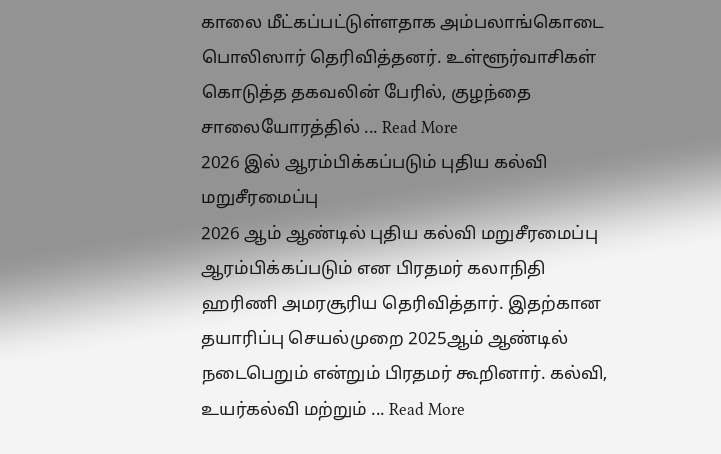காலை மீட்கப்பட்டுள்ளதாக அம்பலாங்கொடை பொலிஸார் தெரிவித்தனர். உள்ளூர்வாசிகள் கொடுத்த தகவலின் பேரில், குழந்தை சாலையோரத்தில் ... Read More
2026 இல் ஆரம்பிக்கப்படும் புதிய கல்வி மறுசீரமைப்பு
2026 ஆம் ஆண்டில் புதிய கல்வி மறுசீரமைப்பு ஆரம்பிக்கப்படும் என பிரதமர் கலாநிதி ஹரிணி அமரசூரிய தெரிவித்தார். இதற்கான தயாரிப்பு செயல்முறை 2025ஆம் ஆண்டில் நடைபெறும் என்றும் பிரதமர் கூறினார். கல்வி, உயர்கல்வி மற்றும் ... Read More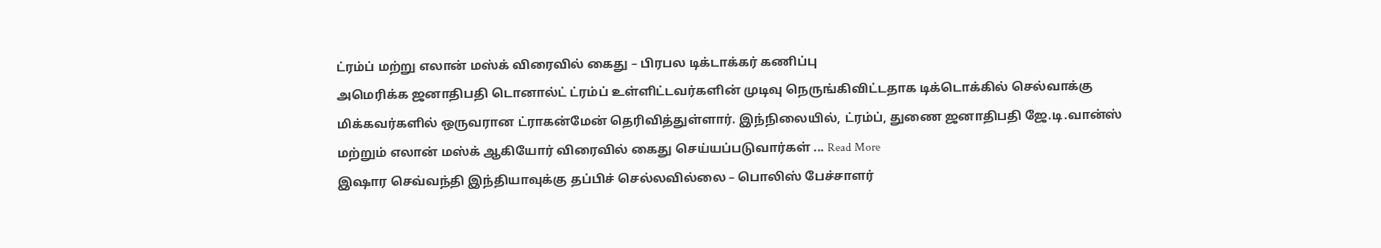ட்ரம்ப் மற்று எலான் மஸ்க் விரைவில் கைது – பிரபல டிக்டாக்கர் கணிப்பு
அமெரிக்க ஜனாதிபதி டொனால்ட் ட்ரம்ப் உள்ளிட்டவர்களின் முடிவு நெருங்கிவிட்டதாக டிக்டொக்கில் செல்வாக்கு மிக்கவர்களில் ஒருவரான ட்ராகன்மேன் தெரிவித்துள்ளார். இந்நிலையில், ட்ரம்ப், துணை ஜனாதிபதி ஜே.டி.வான்ஸ் மற்றும் எலான் மஸ்க் ஆகியோர் விரைவில் கைது செய்யப்படுவார்கள் ... Read More
இஷார செவ்வந்தி இந்தியாவுக்கு தப்பிச் செல்லவில்லை – பொலிஸ் பேச்சாளர்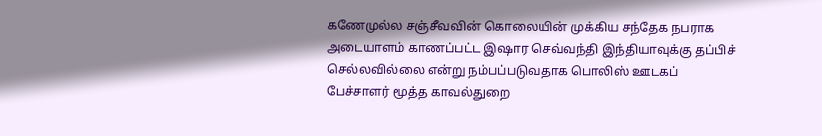கணேமுல்ல சஞ்சீவவின் கொலையின் முக்கிய சந்தேக நபராக அடையாளம் காணப்பட்ட இஷார செவ்வந்தி இந்தியாவுக்கு தப்பிச் செல்லவில்லை என்று நம்பப்படுவதாக பொலிஸ் ஊடகப் பேச்சாளர் மூத்த காவல்துறை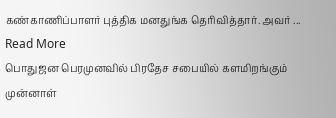கண்காணிப்பாளர் புத்திக மனதுங்க தெரிவித்தார். அவர் ... Read More
பொதுஜன பெரமுனவில் பிரதேச சபையில் களமிறங்கும் முன்னாள்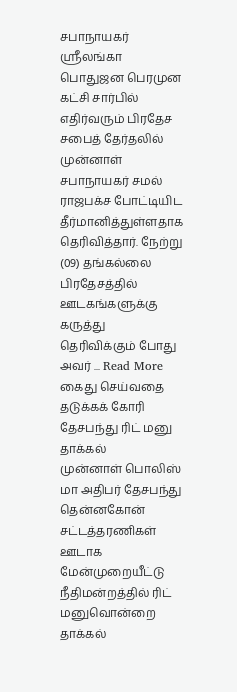சபாநாயகர்
ஸ்ரீலங்கா பொதுஜன பெரமுன கட்சி சார்பில் எதிர்வரும் பிரதேச சபைத் தேர்தலில் முன்னாள் சபாநாயகர் சமல் ராஜபக்ச போட்டியிட தீர்மானித்துள்ளதாக தெரிவித்தார். நேற்று (09) தங்கல்லை பிரதேசத்தில் ஊடகங்களுக்கு கருத்து தெரிவிக்கும் போது அவர் ... Read More
கைது செய்வதை தடுக்கக் கோரி தேசபந்து ரிட் மனு தாக்கல்
முன்னாள் பொலிஸ் மா அதிபர் தேசபந்து தென்னகோன் சட்டத்தரணிகள் ஊடாக மேன்முறையீட்டு நீதிமன்றத்தில் ரிட் மனுவொன்றை தாக்கல்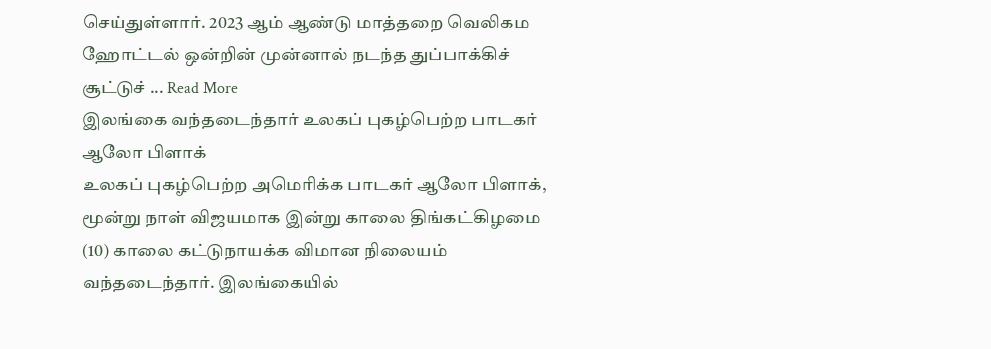செய்துள்ளார். 2023 ஆம் ஆண்டு மாத்தறை வெலிகம ஹோட்டல் ஒன்றின் முன்னால் நடந்த துப்பாக்கிச் சூட்டுச் ... Read More
இலங்கை வந்தடைந்தார் உலகப் புகழ்பெற்ற பாடகர் ஆலோ பிளாக்
உலகப் புகழ்பெற்ற அமெரிக்க பாடகர் ஆலோ பிளாக், மூன்று நாள் விஜயமாக இன்று காலை திங்கட்கிழமை (10) காலை கட்டுநாயக்க விமான நிலையம் வந்தடைந்தார். இலங்கையில்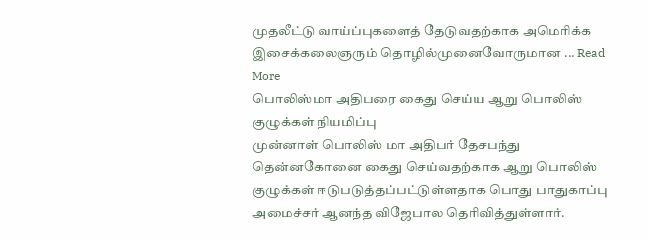முதலீட்டு வாய்ப்புகளைத் தேடுவதற்காக அமெரிக்க இசைக்கலைஞரும் தொழில்முனைவோருமான ... Read More
பொலிஸ்மா அதிபரை கைது செய்ய ஆறு பொலிஸ் குழுக்கள் நியமிப்பு
முன்னாள் பொலிஸ் மா அதிபர் தேசபந்து தென்னகோனை கைது செய்வதற்காக ஆறு பொலிஸ் குழுக்கள் ஈடுபடுத்தப்பட்டுள்ளதாக பொது பாதுகாப்பு அமைச்சர் ஆனந்த விஜேபால தெரிவித்துள்ளார்.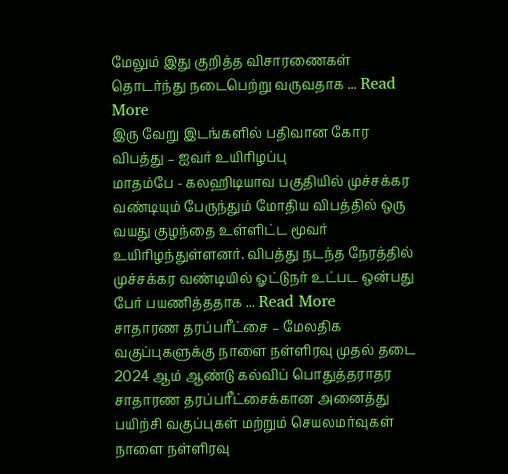மேலும் இது குறித்த விசாரணைகள் தொடர்ந்து நடைபெற்று வருவதாக ... Read More
இரு வேறு இடங்களில் பதிவான கோர விபத்து – ஐவர் உயிரிழப்பு
மாதம்பே - கலஹிடியாவ பகுதியில் முச்சக்கர வண்டியும் பேருந்தும் மோதிய விபத்தில் ஒரு வயது குழந்தை உள்ளிட்ட மூவர் உயிரிழந்துள்ளனர். விபத்து நடந்த நேரத்தில் முச்சக்கர வண்டியில் ஓட்டுநர் உட்பட ஒன்பது பேர் பயணித்ததாக ... Read More
சாதாரண தரப்பரீட்சை – மேலதிக வகுப்புகளுக்கு நாளை நள்ளிரவு முதல் தடை
2024 ஆம் ஆண்டு கல்விப் பொதுத்தராதர சாதாரண தரப்பரீட்சைக்கான அனைத்து பயிற்சி வகுப்புகள் மற்றும் செயலமர்வுகள் நாளை நள்ளிரவு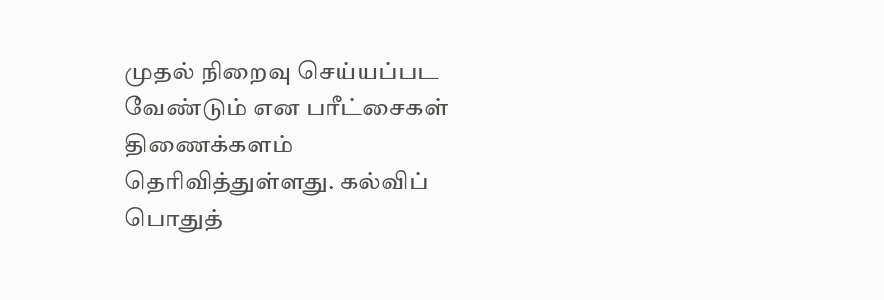முதல் நிறைவு செய்யப்பட வேண்டும் என பரீட்சைகள் திணைக்களம் தெரிவித்துள்ளது. கல்விப் பொதுத்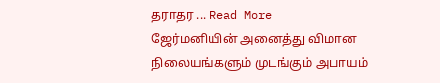தராதர ... Read More
ஜேர்மனியின் அனைத்து விமான நிலையங்களும் முடங்கும் அபாயம்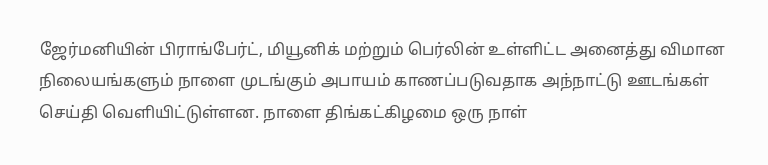ஜேர்மனியின் பிராங்பேர்ட், மியூனிக் மற்றும் பெர்லின் உள்ளிட்ட அனைத்து விமான நிலையங்களும் நாளை முடங்கும் அபாயம் காணப்படுவதாக அந்நாட்டு ஊடங்கள் செய்தி வெளியிட்டுள்ளன. நாளை திங்கட்கிழமை ஒரு நாள்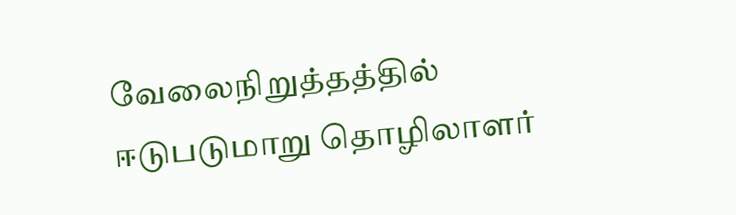வேலைநிறுத்தத்தில் ஈடுபடுமாறு தொழிலாளர்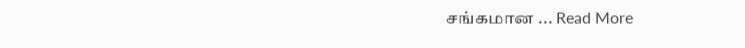சங்கமான ... Read More